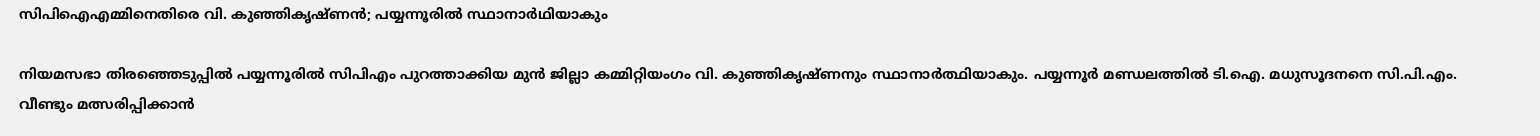സിപിഐഎമ്മിനെതിരെ വി. കുഞ്ഞികൃഷ്ണൻ; പയ്യന്നൂരിൽ സ്ഥാനാർഥിയാകും

നിയമസഭാ തിരഞ്ഞെടുപ്പിൽ പയ്യന്നൂരിൽ സിപിഎം പുറത്താക്കിയ മുൻ ജില്ലാ കമ്മിറ്റിയംഗം വി. കുഞ്ഞികൃഷ്ണനും സ്ഥാനാർത്ഥിയാകും. പയ്യന്നൂർ മണ്ഡലത്തിൽ ടി.ഐ. മധുസൂദനനെ സി.പി.എം. വീണ്ടും മത്സരിപ്പിക്കാൻ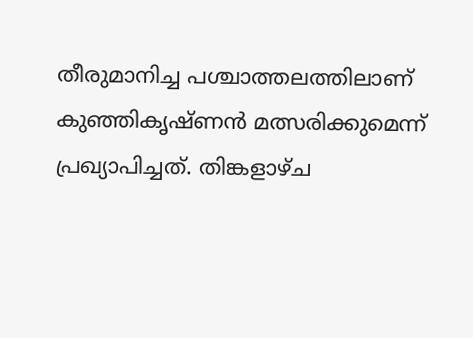തീരുമാനിച്ച പശ്ചാത്തലത്തിലാണ് കുഞ്ഞികൃഷ്ണൻ മത്സരിക്കുമെന്ന് പ്രഖ്യാപിച്ചത്. തിങ്കളാഴ്ച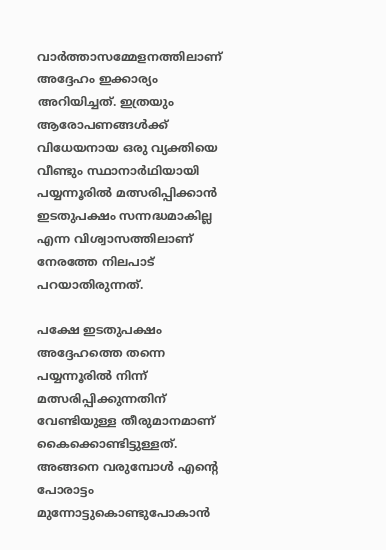വാർത്താസമ്മേളനത്തിലാണ് അദ്ദേഹം ഇക്കാര്യം അറിയിച്ചത്. ഇത്രയും ആരോപണങ്ങൾക്ക് വിധേയനായ ഒരു വ്യക്തിയെ വീണ്ടും സ്ഥാനാർഥിയായി പയ്യന്നൂരിൽ മത്സരിപ്പിക്കാൻ ഇടതുപക്ഷം സന്നദ്ധമാകില്ല എന്ന വിശ്വാസത്തിലാണ് നേരത്തേ നിലപാട് പറയാതിരുന്നത്.

പക്ഷേ ഇടതുപക്ഷം അദ്ദേഹത്തെ തന്നെ പയ്യന്നൂരിൽ നിന്ന് മത്സരിപ്പിക്കുന്നതിന് വേണ്ടിയുള്ള തീരുമാനമാണ് കൈക്കൊണ്ടിട്ടുള്ളത്. അങ്ങനെ വരുമ്പോൾ എന്റെ പോരാട്ടം മുന്നോട്ടുകൊണ്ടുപോകാൻ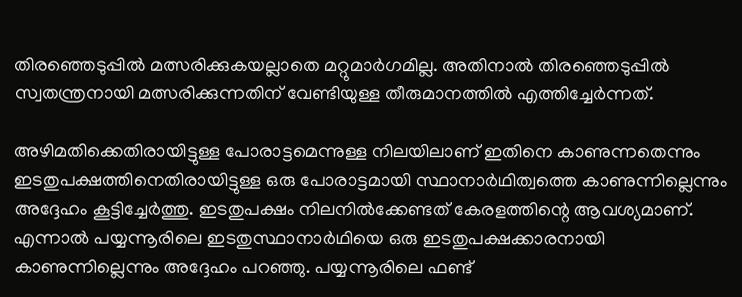തിരഞ്ഞെടുപ്പിൽ മത്സരിക്കുകയല്ലാതെ മറ്റുമാർഗമില്ല. അതിനാൽ തിരഞ്ഞെടുപ്പിൽ സ്വതന്ത്രനായി മത്സരിക്കുന്നതിന് വേണ്ടിയുള്ള തീരുമാനത്തിൽ എത്തിച്ചേർന്നത്.

അഴിമതിക്കെതിരായിട്ടുള്ള പോരാട്ടമെന്നുള്ള നിലയിലാണ് ഇതിനെ കാണുന്നതെന്നും ഇടതുപക്ഷത്തിനെതിരായിട്ടുള്ള ഒരു പോരാട്ടമായി സ്ഥാനാർഥിത്വത്തെ കാണുന്നില്ലെന്നും അദ്ദേഹം കൂട്ടിച്ചേർത്തു. ഇടതുപക്ഷം നിലനിൽക്കേണ്ടത് കേരളത്തിന്റെ ആവശ്യമാണ്. എന്നാൽ പയ്യന്നൂരിലെ ഇടതുസ്ഥാനാർഥിയെ ഒരു ഇടതുപക്ഷക്കാരനായി കാണുന്നില്ലെന്നും അദ്ദേഹം പറഞ്ഞു. പയ്യന്നൂരിലെ ഫണ്ട്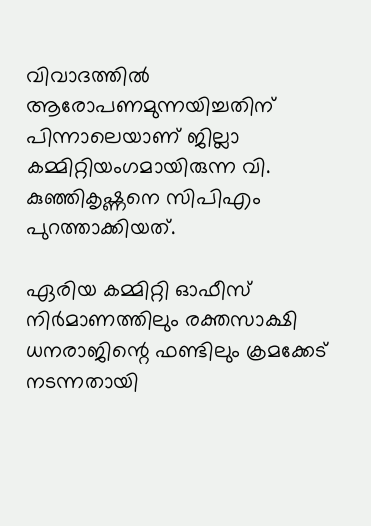വിവാദത്തിൽ ആരോപണമുന്നയിച്ചതിന് പിന്നാലെയാണ് ജില്ലാ കമ്മിറ്റിയംഗമായിരുന്ന വി. കുഞ്ഞികൃഷ്ണനെ സിപിഎം പുറത്താക്കിയത്.

ഏരിയ കമ്മിറ്റി ഓഫീസ് നിർമാണത്തിലും രക്തസാക്ഷി ധനരാജിന്റെ ഫണ്ടിലും ക്രമക്കേട് നടന്നതായി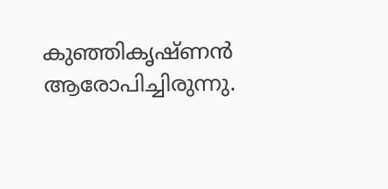കുഞ്ഞികൃഷ്ണൻ ആരോപിച്ചിരുന്നു.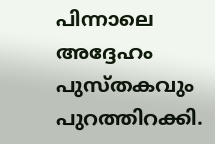പിന്നാലെ അദ്ദേഹം പുസ്‌തകവും പുറത്തിറക്കി.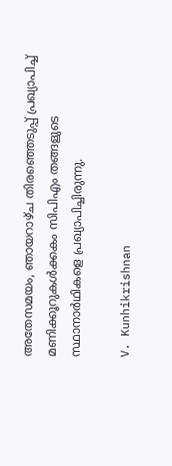അതേസമയം, ഞായറാഴ്ച തിരഞ്ഞെടുപ്പ് പ്രഖ്യാപിച്ച് മണിക്കൂറുകൾക്കകം സിപിഎം തങ്ങളുടെ സ്ഥാനാർഥികളെ പ്രഖ്യാപിച്ചിരുന്നു.

V. Kunhikrishnan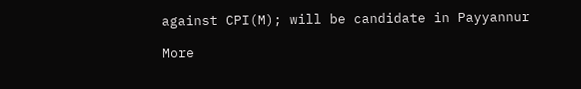against CPI(M); will be candidate in Payyannur

More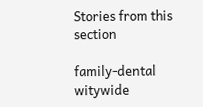Stories from this section

family-dental
witywide